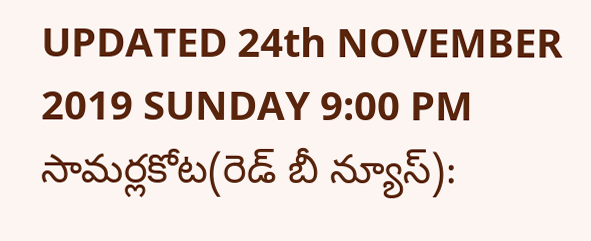UPDATED 24th NOVEMBER 2019 SUNDAY 9:00 PM
సామర్లకోట(రెడ్ బీ న్యూస్):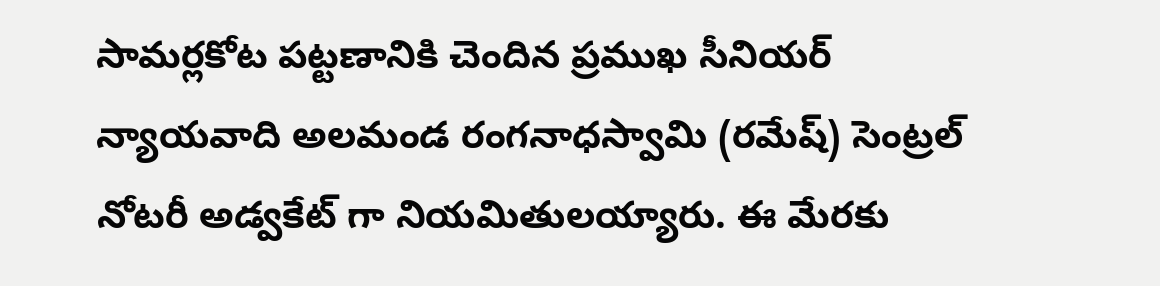సామర్లకోట పట్టణానికి చెందిన ప్రముఖ సీనియర్ న్యాయవాది అలమండ రంగనాధస్వామి (రమేష్) సెంట్రల్ నోటరీ అడ్వకేట్ గా నియమితులయ్యారు. ఈ మేరకు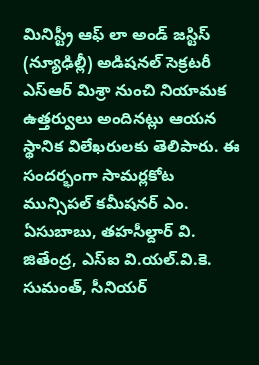మినిస్ట్రీ ఆఫ్ లా అండ్ జస్టిస్ (న్యూఢిల్లీ) అడిషనల్ సెక్రటరీ ఎస్ఆర్ మిశ్రా నుంచి నియామక ఉత్తర్వులు అందినట్లు ఆయన స్థానిక విలేఖరులకు తెలిపారు. ఈ సందర్భంగా సామర్లకోట మున్సిపల్ కమీషనర్ ఎం. ఏసుబాబు, తహసీల్దార్ వి. జితేంద్ర, ఎస్ఐ వి.యల్.వి.కె. సుమంత్, సీనియర్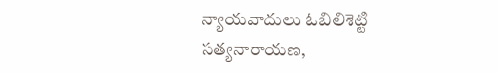న్యాయవాదులు ఓబిలిశెట్టి సత్యనారాయణ,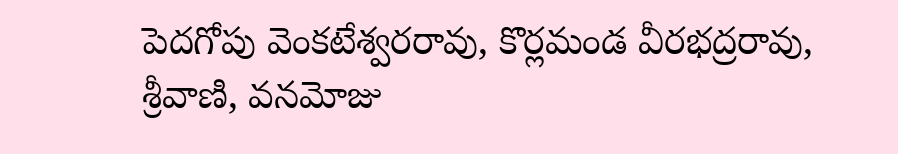పెదగోపు వెంకటేశ్వరరావు, కొర్లమండ వీరభద్రరావు, శ్రీవాణి, వనమోజు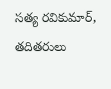సత్య రవికుమార్, తదితరులు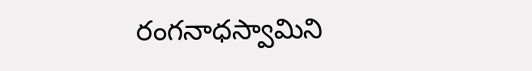రంగనాధస్వామిని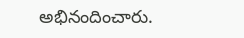అభినందించారు.